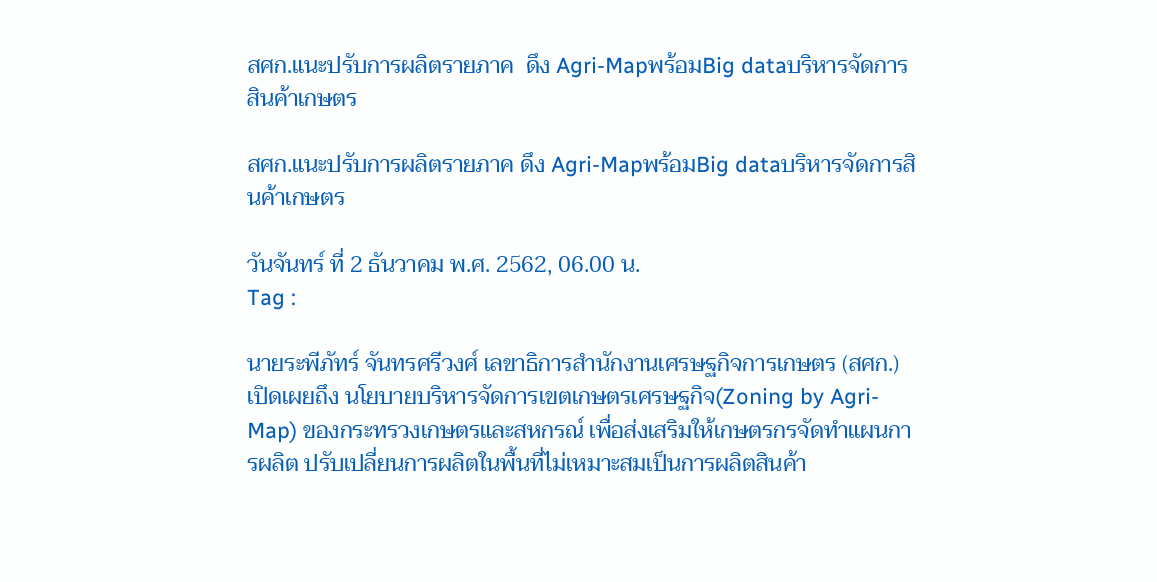สศก.แนะปรับการผลิตรายภาค  ดึง Agri-Mapพร้อมBig dataบริหารจัดการสินค้าเกษตร

สศก.แนะปรับการผลิตรายภาค ดึง Agri-Mapพร้อมBig dataบริหารจัดการสินค้าเกษตร

วันจันทร์ ที่ 2 ธันวาคม พ.ศ. 2562, 06.00 น.
Tag :

นายระพีภัทร์ จันทรศรีวงศ์ เลขาธิการสำนักงานเศรษฐกิจการเกษตร (สศก.) เปิดเผยถึง นโยบายบริหารจัดการเขตเกษตรเศรษฐกิจ(Zoning by Agri-Map) ของกระทรวงเกษตรและสหกรณ์ เพื่อส่งเสริมให้เกษตรกรจัดทำแผนการผลิต ปรับเปลี่ยนการผลิตในพื้นที่ไม่เหมาะสมเป็นการผลิตสินค้า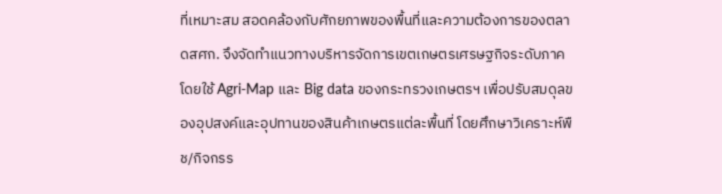ที่เหมาะสม สอดคล้องกับศักยภาพของพื้นที่และความต้องการของตลาดสศก. จึงจัดทำแนวทางบริหารจัดการเขตเกษตรเศรษฐกิจระดับภาค โดยใช้ Agri-Map และ Big data ของกระทรวงเกษตรฯ เพื่อปรับสมดุลของอุปสงค์และอุปทานของสินค้าเกษตรแต่ละพื้นที่ โดยศึกษาวิเคราะห์พืช/กิจกรร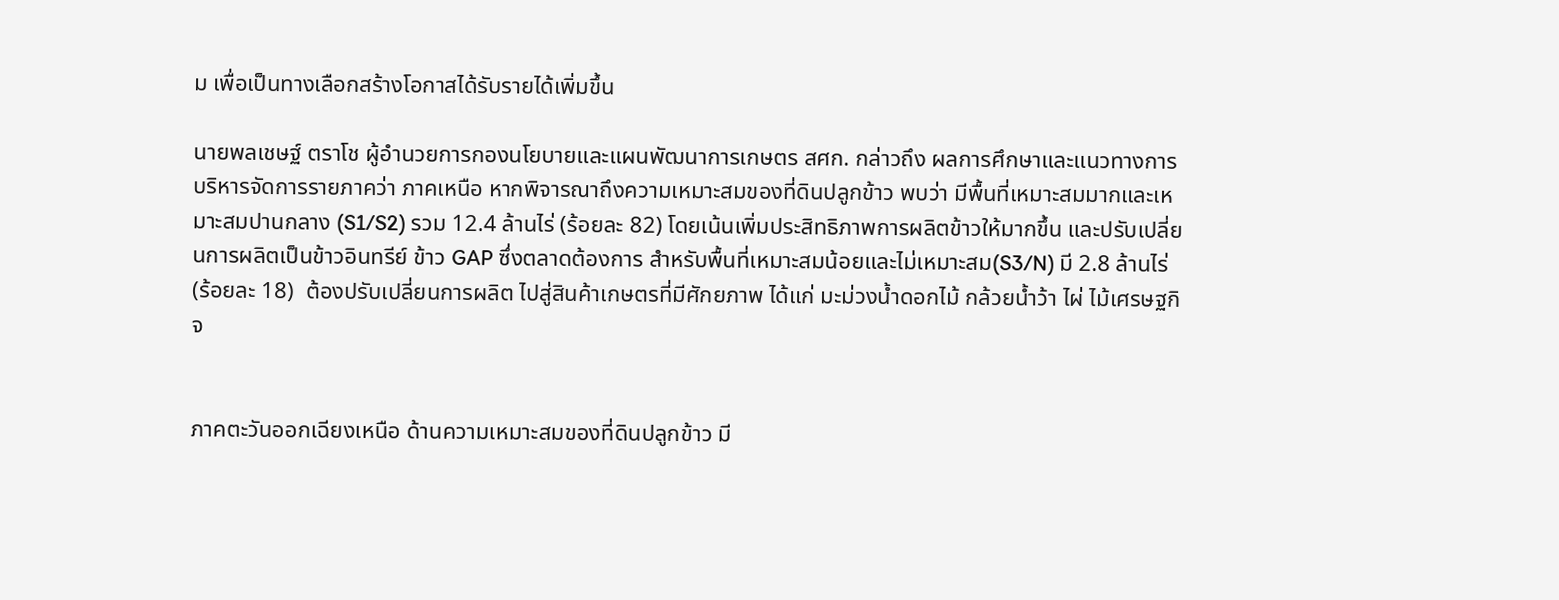ม เพื่อเป็นทางเลือกสร้างโอกาสได้รับรายได้เพิ่มขึ้น

นายพลเชษฐ์ ตราโช ผู้อำนวยการกองนโยบายและแผนพัฒนาการเกษตร สศก. กล่าวถึง ผลการศึกษาและแนวทางการบริหารจัดการรายภาคว่า ภาคเหนือ หากพิจารณาถึงความเหมาะสมของที่ดินปลูกข้าว พบว่า มีพื้นที่เหมาะสมมากและเหมาะสมปานกลาง (S1/S2) รวม 12.4 ล้านไร่ (ร้อยละ 82) โดยเน้นเพิ่มประสิทธิภาพการผลิตข้าวให้มากขึ้น และปรับเปลี่ยนการผลิตเป็นข้าวอินทรีย์ ข้าว GAP ซึ่งตลาดต้องการ สำหรับพื้นที่เหมาะสมน้อยและไม่เหมาะสม(S3/N) มี 2.8 ล้านไร่ (ร้อยละ 18)  ต้องปรับเปลี่ยนการผลิต ไปสู่สินค้าเกษตรที่มีศักยภาพ ได้แก่ มะม่วงน้ำดอกไม้ กล้วยน้ำว้า ไผ่ ไม้เศรษฐกิจ


ภาคตะวันออกเฉียงเหนือ ด้านความเหมาะสมของที่ดินปลูกข้าว มี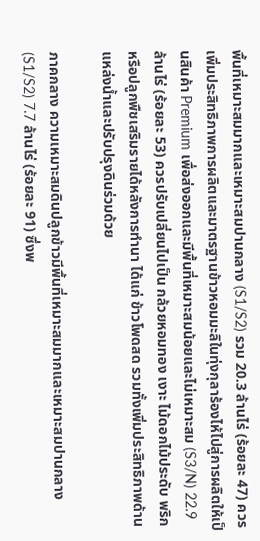พื้นที่เหมาะสมมากและเหมาะสมปานกลาง (S1/S2) รวม 20.3 ล้านไร่ (ร้อยละ 47) ควรเพิ่มประสิทธิภาพการผลิตและมาตรฐานข้าวหอมมะลิในทุ่งกุลาร้องไห้ไปสู่การผลิตให้เป็นสินค้า Premium เพื่อส่งออกและมีพื้นที่เหมาะสมน้อยและไม่เหมาะสม (S3/N) 22.9 ล้านไร่ (ร้อยละ 53) ควรปรับเปลี่ยนไปเป็น กล้วยหอมทอง เงาะ ไม้ดอกไม้ประดับ พริก หรือปลูกพืชเสริมรายได้หลังการทำนา ได้แก่ ข้าวโพดสด รวมทั้งเพิ่มประสิทธิภาพด้านแหล่งน้ำและปรับปรุงดินร่วมด้วย

ภาคกลาง ความเหมาะสมดินปลูกข้าวมีพื้นที่เหมาะสมมากและเหมาะสมปานกลาง (S1/S2) 7.7 ล้านไร่ (ร้อยละ 91) ซึ่งพ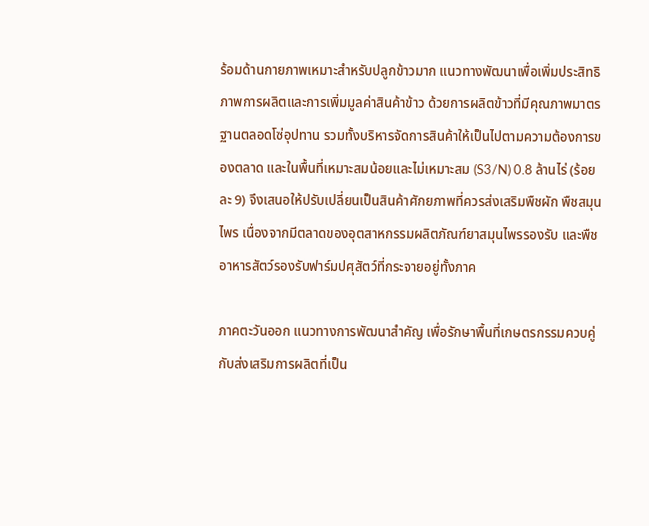ร้อมด้านกายภาพเหมาะสำหรับปลูกข้าวมาก แนวทางพัฒนาเพื่อเพิ่มประสิทธิภาพการผลิตและการเพิ่มมูลค่าสินค้าข้าว ด้วยการผลิตข้าวที่มีคุณภาพมาตรฐานตลอดโซ่อุปทาน รวมทั้งบริหารจัดการสินค้าให้เป็นไปตามความต้องการของตลาด และในพื้นที่เหมาะสมน้อยและไม่เหมาะสม (S3/N) 0.8 ล้านไร่ (ร้อยละ 9) จึงเสนอให้ปรับเปลี่ยนเป็นสินค้าศักยภาพที่ควรส่งเสริมพืชผัก พืชสมุนไพร เนื่องจากมีตลาดของอุตสาหกรรมผลิตภัณฑ์ยาสมุนไพรรองรับ และพืชอาหารสัตว์รองรับฟาร์มปศุสัตว์ที่กระจายอยู่ทั้งภาค

ภาคตะวันออก แนวทางการพัฒนาสำคัญ เพื่อรักษาพื้นที่เกษตรกรรมควบคู่กับส่งเสริมการผลิตที่เป็น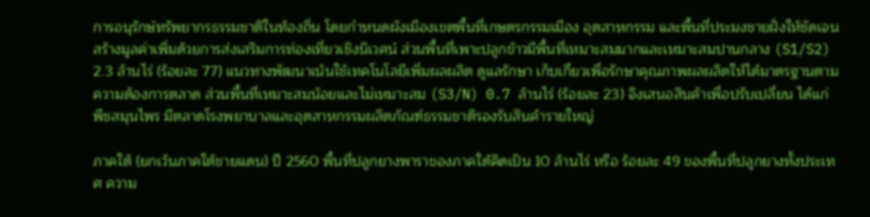การอนุรักษ์ทรัพยากรธรรมชาติในท้องถิ่น โดยกำหนดผังเมืองเขตพื้นที่เกษตรกรรมเมือง อุตสาหกรรม และพื้นที่ประมงชายฝั่งให้ชัดเจน สร้างมูลค่าเพิ่มด้วยการส่งเสริมการท่องเที่ยวเชิงนิเวศน์ ส่วนพื้นที่เพาะปลูกข้าวมีพื้นที่เหมาะสมมากและเหมาะสมปานกลาง (S1/S2) 2.3 ล้านไร่ (ร้อยละ 77) แนวทางพัฒนาเน้นใช้เทคโนโลยีเพิ่มผลผลิต ดูแลรักษา เก็บเกี่ยวเพื่อรักษาคุณภาพผลผลิตให้ได้มาตรฐานตามความต้องการตลาด ส่วนพื้นที่เหมาะสมน้อยและไม่เหมาะสม (S3/N) 0.7 ล้านไร่ (ร้อยละ 23) จึงเสนอสินค้าเพื่อปรับเปลี่ยน ได้แก่ พืชสมุนไพร มีตลาดโรงพยาบาลและอุตสาหกรรมผลิตภัณฑ์ธรรมชาติรองรับสินค้ารายใหญ่

ภาคใต้ (ยกเว้นภาคใต้ชายแดน) ปี 2560 พื้นที่ปลูกยางพาราของภาคใต้คิดเป็น 10 ล้านไร่ หรือ ร้อยละ 49 ของพื้นที่ปลูกยางทั้งประเทศ ความ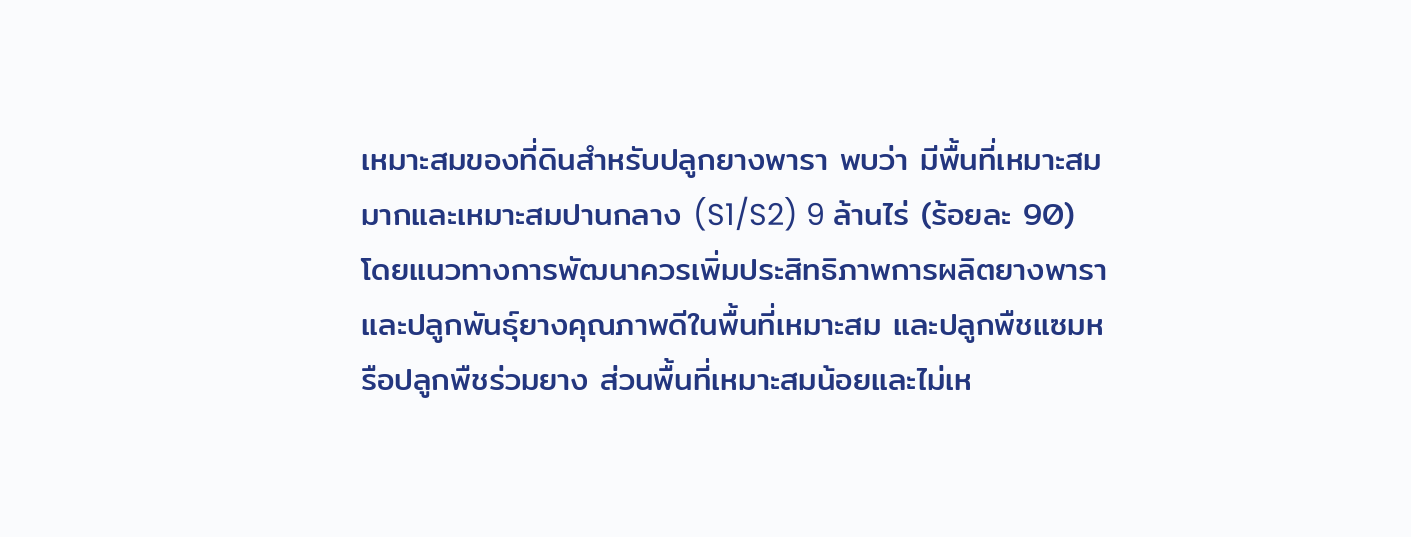เหมาะสมของที่ดินสำหรับปลูกยางพารา พบว่า มีพื้นที่เหมาะสมมากและเหมาะสมปานกลาง (S1/S2) 9 ล้านไร่ (ร้อยละ 90) โดยแนวทางการพัฒนาควรเพิ่มประสิทธิภาพการผลิตยางพาราและปลูกพันธุ์ยางคุณภาพดีในพื้นที่เหมาะสม และปลูกพืชแซมหรือปลูกพืชร่วมยาง ส่วนพื้นที่เหมาะสมน้อยและไม่เห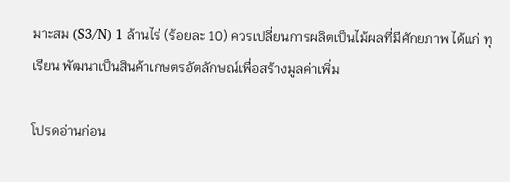มาะสม (S3/N) 1 ล้านไร่ (ร้อยละ 10) ควรเปลี่ยนการผลิตเป็นไม้ผลที่มีศักยภาพ ได้แก่ ทุเรียน พัฒนาเป็นสินค้าเกษตรอัตลักษณ์เพื่อสร้างมูลค่าเพิ่ม

โปรดอ่านก่อน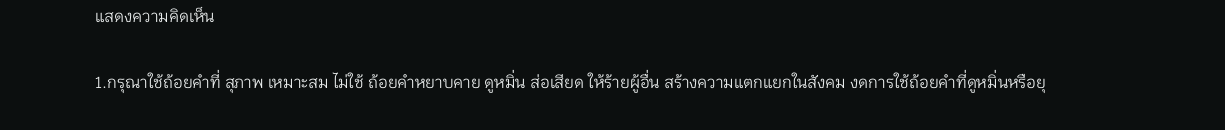แสดงความคิดเห็น

1.กรุณาใช้ถ้อยคำที่ สุภาพ เหมาะสม ไม่ใช้ ถ้อยคำหยาบคาย ดูหมิ่น ส่อเสียด ให้ร้ายผู้อื่น สร้างความแตกแยกในสังคม งดการใช้ถ้อยคำที่ดูหมิ่นหรือยุ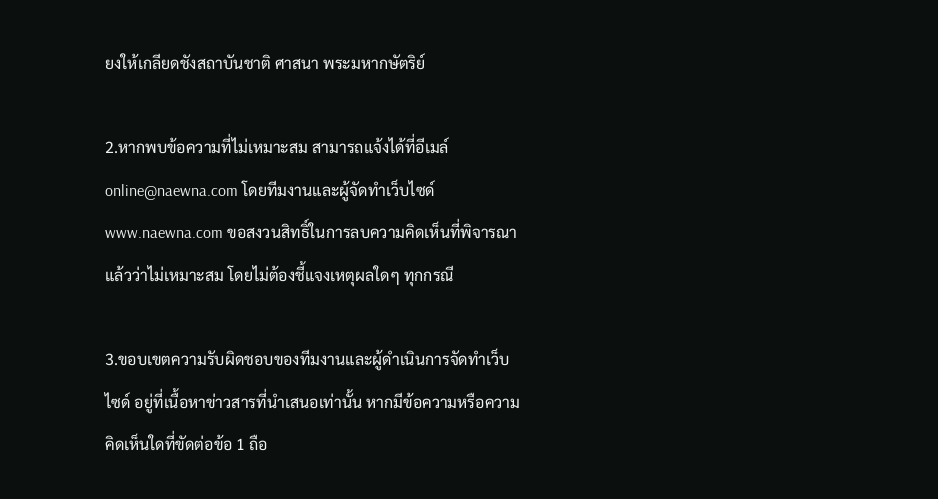ยงให้เกลียดชังสถาบันชาติ ศาสนา พระมหากษัตริย์

2.หากพบข้อความที่ไม่เหมาะสม สามารถแจ้งได้ที่อีเมล์ online@naewna.com โดยทีมงานและผู้จัดทำเว็บไซด์ www.naewna.com ขอสงวนสิทธิ์ในการลบความคิดเห็นที่พิจารณาแล้วว่าไม่เหมาะสม โดยไม่ต้องชี้แจงเหตุผลใดๆ ทุกกรณี

3.ขอบเขตความรับผิดชอบของทีมงานและผู้ดำเนินการจัดทำเว็บไซด์ อยู่ที่เนื้อหาข่าวสารที่นำเสนอเท่านั้น หากมีข้อความหรือความคิดเห็นใดที่ขัดต่อข้อ 1 ถือ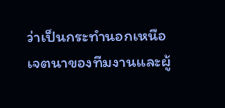ว่าเป็นกระทำนอกเหนือเจตนาของทีมงานและผู้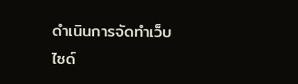ดำเนินการจัดทำเว็บไซด์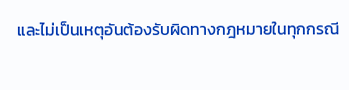และไม่เป็นเหตุอันต้องรับผิดทางกฎหมายในทุกกรณี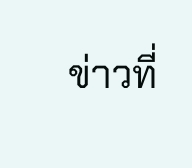ข่าวที่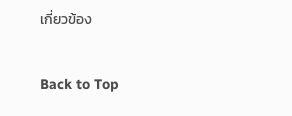เกี่ยวข้อง

Back to Top